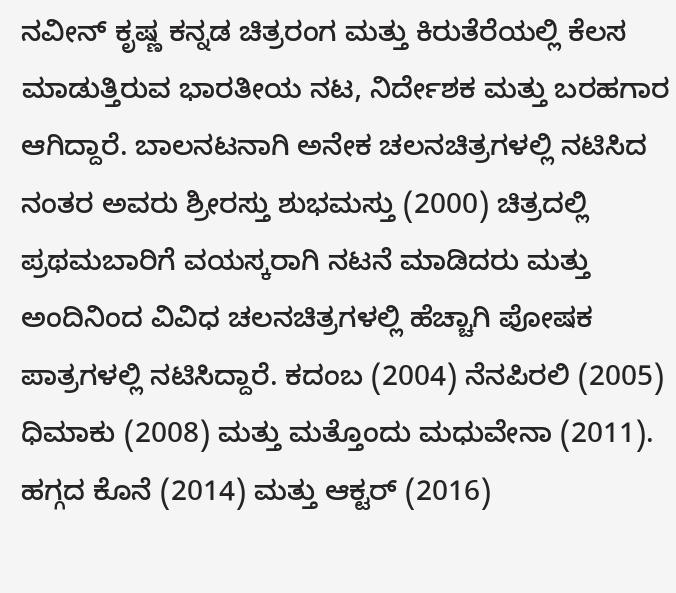ನವೀನ್ ಕೃಷ್ಣ ಕನ್ನಡ ಚಿತ್ರರಂಗ ಮತ್ತು ಕಿರುತೆರೆಯಲ್ಲಿ ಕೆಲಸ ಮಾಡುತ್ತಿರುವ ಭಾರತೀಯ ನಟ, ನಿರ್ದೇಶಕ ಮತ್ತು ಬರಹಗಾರ ಆಗಿದ್ದಾರೆ. ಬಾಲನಟನಾಗಿ ಅನೇಕ ಚಲನಚಿತ್ರಗಳಲ್ಲಿ ನಟಿಸಿದ ನಂತರ ಅವರು ಶ್ರೀರಸ್ತು ಶುಭಮಸ್ತು (2000) ಚಿತ್ರದಲ್ಲಿ ಪ್ರಥಮಬಾರಿಗೆ ವಯಸ್ಕರಾಗಿ ನಟನೆ ಮಾಡಿದರು ಮತ್ತು ಅಂದಿನಿಂದ ವಿವಿಧ ಚಲನಚಿತ್ರಗಳಲ್ಲಿ ಹೆಚ್ಚಾಗಿ ಪೋಷಕ ಪಾತ್ರಗಳಲ್ಲಿ ನಟಿಸಿದ್ದಾರೆ. ಕದಂಬ (2004) ನೆನಪಿರಲಿ (2005) ಧಿಮಾಕು (2008) ಮತ್ತು ಮತ್ತೊಂದು ಮಧುವೇನಾ (2011). ಹಗ್ಗದ ಕೊನೆ (2014) ಮತ್ತು ಆಕ್ಟರ್ (2016)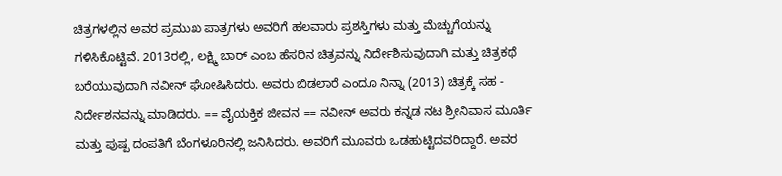ಚಿತ್ರಗಳಲ್ಲಿನ ಅವರ ಪ್ರಮುಖ ಪಾತ್ರಗಳು ಅವರಿಗೆ ಹಲವಾರು ಪ್ರಶಸ್ತಿಗಳು ಮತ್ತು ಮೆಚ್ಚುಗೆಯನ್ನು ಗಳಿಸಿಕೊಟ್ಟಿವೆ. 2013ರಲ್ಲಿ, ಲಕ್ಷ್ಮಿ ಬಾರ್ ಎಂಬ ಹೆಸರಿನ ಚಿತ್ರವನ್ನು ನಿರ್ದೇಶಿಸುವುದಾಗಿ ಮತ್ತು ಚಿತ್ರಕಥೆ ಬರೆಯುವುದಾಗಿ ನವೀನ್ ಘೋಷಿಸಿದರು. ಅವರು ಬಿಡಲಾರೆ ಎಂದೂ ನಿನ್ನಾ (2013) ಚಿತ್ರಕ್ಕೆ ಸಹ - ನಿರ್ದೇಶನವನ್ನು ಮಾಡಿದರು. == ವೈಯಕ್ತಿಕ ಜೀವನ == ನವೀನ್ ಅವರು ಕನ್ನಡ ನಟ ಶ್ರೀನಿವಾಸ ಮೂರ್ತಿ ಮತ್ತು ಪುಷ್ಪ ದಂಪತಿಗೆ ಬೆಂಗಳೂರಿನಲ್ಲಿ ಜನಿಸಿದರು. ಅವರಿಗೆ ಮೂವರು ಒಡಹುಟ್ಟಿದವರಿದ್ದಾರೆ. ಅವರ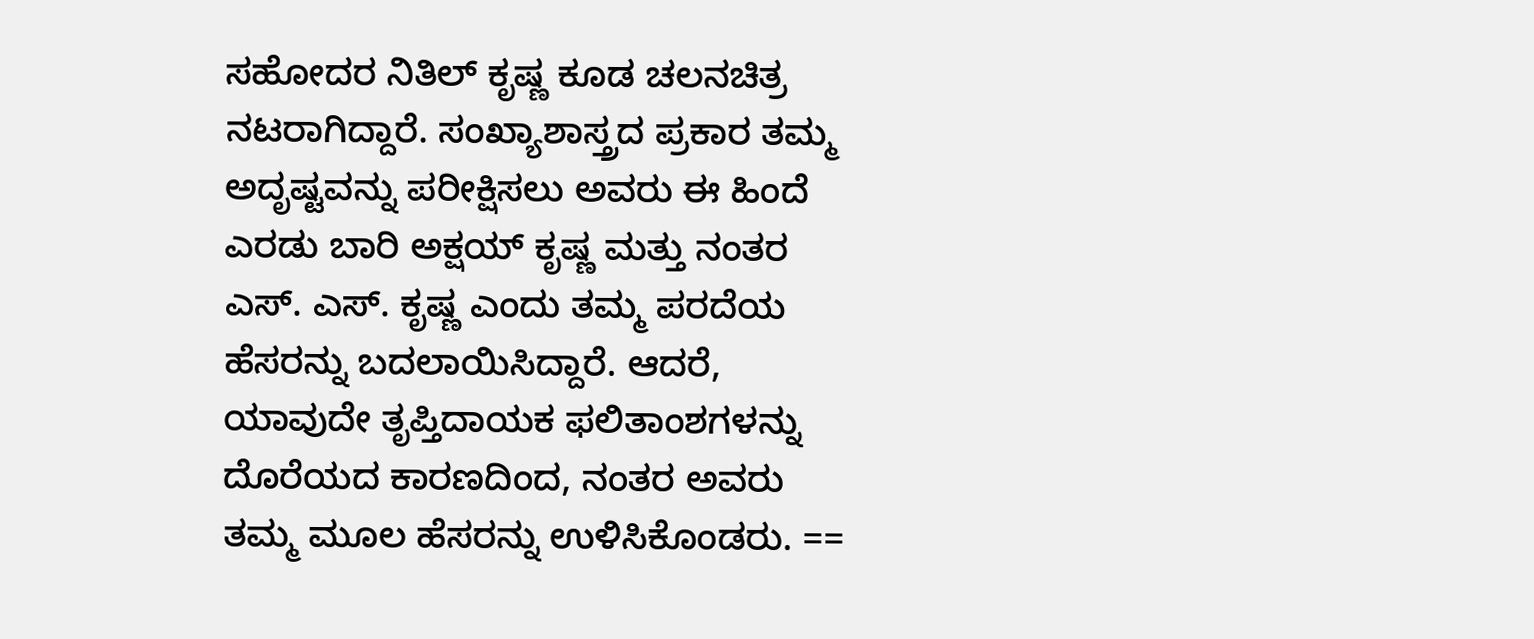ಸಹೋದರ ನಿತಿಲ್ ಕೃಷ್ಣ ಕೂಡ ಚಲನಚಿತ್ರ ನಟರಾಗಿದ್ದಾರೆ. ಸಂಖ್ಯಾಶಾಸ್ತ್ರದ ಪ್ರಕಾರ ತಮ್ಮ ಅದೃಷ್ಟವನ್ನು ಪರೀಕ್ಷಿಸಲು ಅವರು ಈ ಹಿಂದೆ ಎರಡು ಬಾರಿ ಅಕ್ಷಯ್ ಕೃಷ್ಣ ಮತ್ತು ನಂತರ ಎಸ್. ಎಸ್. ಕೃಷ್ಣ ಎಂದು ತಮ್ಮ ಪರದೆಯ ಹೆಸರನ್ನು ಬದಲಾಯಿಸಿದ್ದಾರೆ. ಆದರೆ, ಯಾವುದೇ ತೃಪ್ತಿದಾಯಕ ಫಲಿತಾಂಶಗಳನ್ನು ದೊರೆಯದ ಕಾರಣದಿಂದ, ನಂತರ ಅವರು ತಮ್ಮ ಮೂಲ ಹೆಸರನ್ನು ಉಳಿಸಿಕೊಂಡರು. ==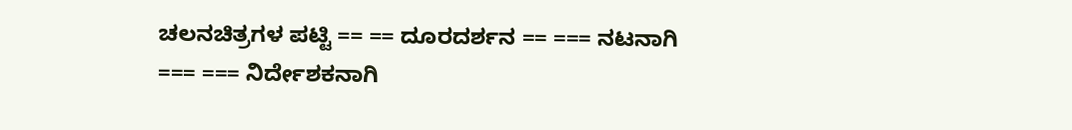ಚಲನಚಿತ್ರಗಳ ಪಟ್ಟಿ == == ದೂರದರ್ಶನ == === ನಟನಾಗಿ === === ನಿರ್ದೇಶಕನಾಗಿ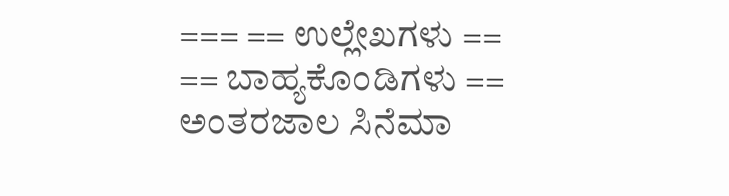=== == ಉಲ್ಲೇಖಗಳು == == ಬಾಹ್ಯಕೊಂಡಿಗಳು == ಅಂತರಜಾಲ ಸಿನೆಮಾ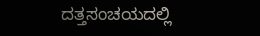ದತ್ತಸಂಚಯದಲ್ಲಿ